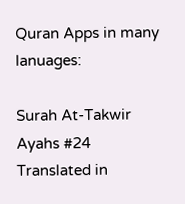Quran Apps in many lanuages:

Surah At-Takwir Ayahs #24 Translated in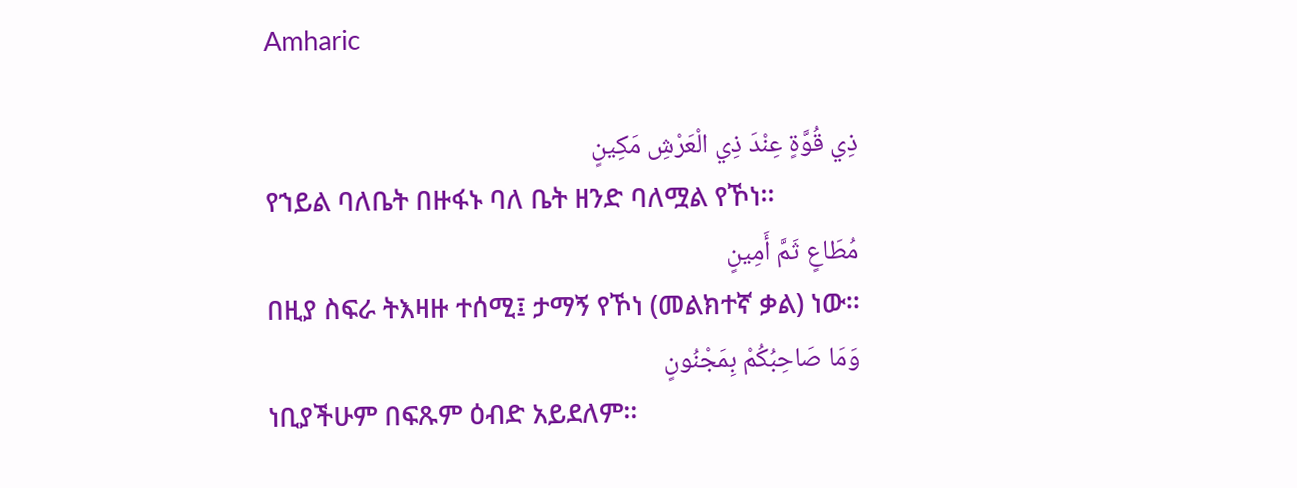Amharic

ذِي قُوَّةٍ عِنْدَ ذِي الْعَرْشِ مَكِينٍ
የኀይል ባለቤት በዙፋኑ ባለ ቤት ዘንድ ባለሟል የኾነ፡፡
مُطَاعٍ ثَمَّ أَمِينٍ
በዚያ ስፍራ ትእዛዙ ተሰሚ፤ ታማኝ የኾነ (መልክተኛ ቃል) ነው፡፡
وَمَا صَاحِبُكُمْ بِمَجْنُونٍ
ነቢያችሁም በፍጹም ዕብድ አይደለም፡፡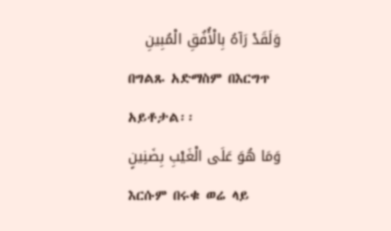وَلَقَدْ رَآهُ بِالْأُفُقِ الْمُبِينِ
በግልጹ አድማስም በእርግጥ አይቶታል፡፡
وَمَا هُوَ عَلَى الْغَيْبِ بِضَنِينٍ
እርሱም በሩቁ ወሬ ላይ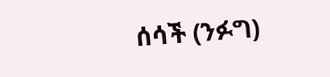ሰሳች (ንፉግ)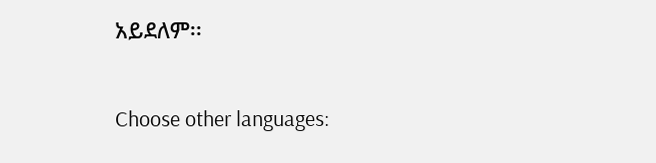አይደለም፡፡

Choose other languages: